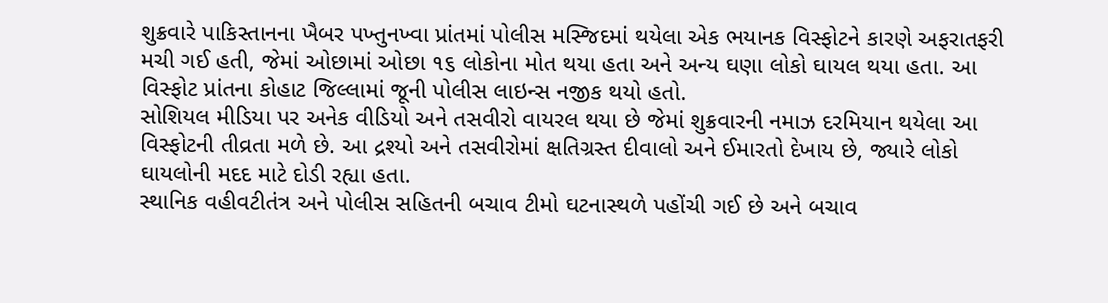શુક્રવારે પાકિસ્તાનના ખૈબર પખ્તુનખ્વા પ્રાંતમાં પોલીસ મસ્જિદમાં થયેલા એક ભયાનક વિસ્ફોટને કારણે અફરાતફરી મચી ગઈ હતી, જેમાં ઓછામાં ઓછા ૧૬ લોકોના મોત થયા હતા અને અન્ય ઘણા લોકો ઘાયલ થયા હતા. આ વિસ્ફોટ પ્રાંતના કોહાટ જિલ્લામાં જૂની પોલીસ લાઇન્સ નજીક થયો હતો.
સોશિયલ મીડિયા પર અનેક વીડિયો અને તસવીરો વાયરલ થયા છે જેમાં શુક્રવારની નમાઝ દરમિયાન થયેલા આ વિસ્ફોટની તીવ્રતા મળે છે. આ દ્રશ્યો અને તસવીરોમાં ક્ષતિગ્રસ્ત દીવાલો અને ઈમારતો દેખાય છે, જ્યારે લોકો ઘાયલોની મદદ માટે દોડી રહ્યા હતા.
સ્થાનિક વહીવટીતંત્ર અને પોલીસ સહિતની બચાવ ટીમો ઘટનાસ્થળે પહોંચી ગઈ છે અને બચાવ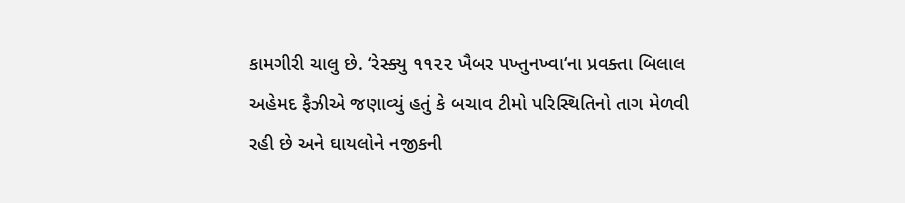કામગીરી ચાલુ છે. ‘રેસ્ક્યુ ૧૧૨૨ ખૈબર પખ્તુનખ્વા‘ના પ્રવક્તા બિલાલ અહેમદ ફૈઝીએ જણાવ્યું હતું કે બચાવ ટીમો પરિસ્થિતિનો તાગ મેળવી રહી છે અને ઘાયલોને નજીકની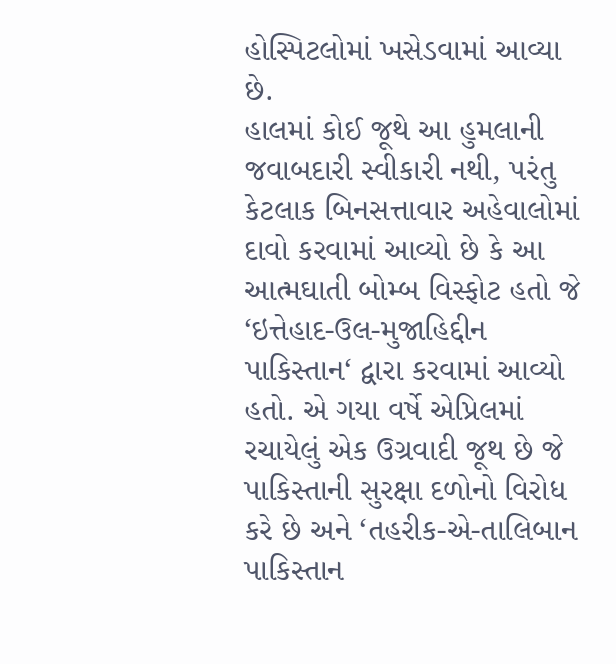હોસ્પિટલોમાં ખસેડવામાં આવ્યા છે.
હાલમાં કોઈ જૂથે આ હુમલાની જવાબદારી સ્વીકારી નથી, પરંતુ કેટલાક બિનસત્તાવાર અહેવાલોમાં દાવો કરવામાં આવ્યો છે કે આ આત્મઘાતી બોમ્બ વિસ્ફોટ હતો જે ‘ઇત્તેહાદ-ઉલ-મુજાહિદ્દીન પાકિસ્તાન‘ દ્વારા કરવામાં આવ્યો હતો. એ ગયા વર્ષે એપ્રિલમાં રચાયેલું એક ઉગ્રવાદી જૂથ છે જે પાકિસ્તાની સુરક્ષા દળોનો વિરોધ કરે છે અને ‘તહરીક-એ-તાલિબાન પાકિસ્તાન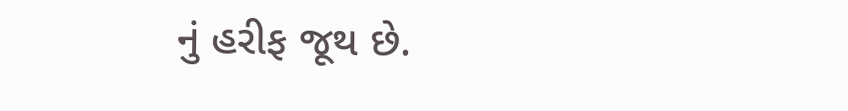નું હરીફ જૂથ છે.